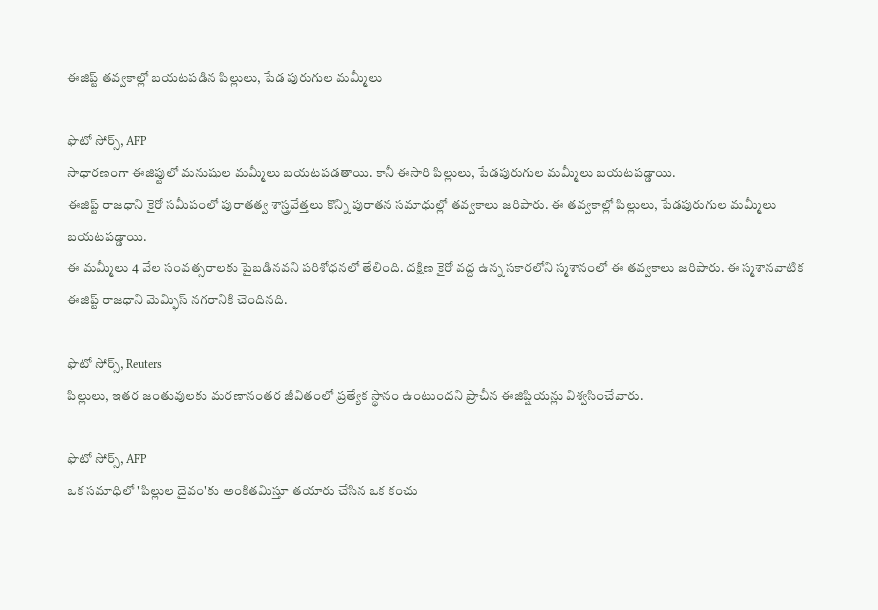ఈజిప్ట్ తవ్వకాల్లో బయటపడిన పిల్లులు, పేడ పురుగుల మమ్మీలు

ఫొటో సోర్స్, AFP
సాధారణంగా ఈజిప్టులో మనుషుల మమ్మీలు బయటపడతాయి. కానీ ఈసారి పిల్లులు, పేడపురుగుల మమ్మీలు బయటపడ్డాయి.
ఈజిప్ట్ రాజధాని కైరో సమీపంలో పురాతత్వ శాస్త్రవేత్తలు కొన్ని పురాతన సమాధుల్లో తవ్వకాలు జరిపారు. ఈ తవ్వకాల్లో పిల్లులు, పేడపురుగుల మమ్మీలు బయటపడ్డాయి.
ఈ మమ్మీలు 4 వేల సంవత్సరాలకు పైబడినవని పరిశోధనలో తేలింది. దక్షిణ కైరో వద్ద ఉన్న సకారలోని స్మశానంలో ఈ తవ్వకాలు జరిపారు. ఈ స్మశానవాటిక ఈజిప్ట్ రాజధాని మెమ్ఫిస్ నగరానికి చెందినది.

ఫొటో సోర్స్, Reuters
పిల్లులు, ఇతర జంతువులకు మరణానంతర జీవితంలో ప్రత్యేక స్థానం ఉంటుందని ప్రాచీన ఈజిప్షియన్లు విశ్వసించేవారు.

ఫొటో సోర్స్, AFP
ఒక సమాధిలో 'పిల్లుల దైవం'కు అంకితమిస్తూ తయారు చేసిన ఒక కంచు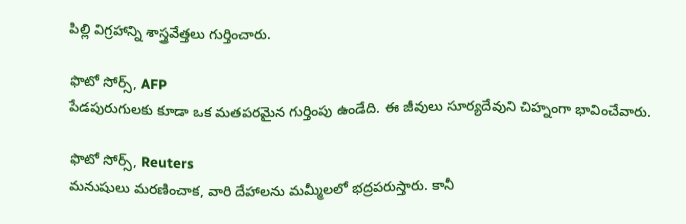పిల్లి విగ్రహాన్ని శాస్త్రవేత్తలు గుర్తించారు.

ఫొటో సోర్స్, AFP
పేడపురుగులకు కూడా ఒక మతపరమైన గుర్తింపు ఉండేది. ఈ జీవులు సూర్యదేవుని చిహ్నంగా భావించేవారు.

ఫొటో సోర్స్, Reuters
మనుషులు మరణించాక, వారి దేహాలను మమ్మీలలో భద్రపరుస్తారు. కానీ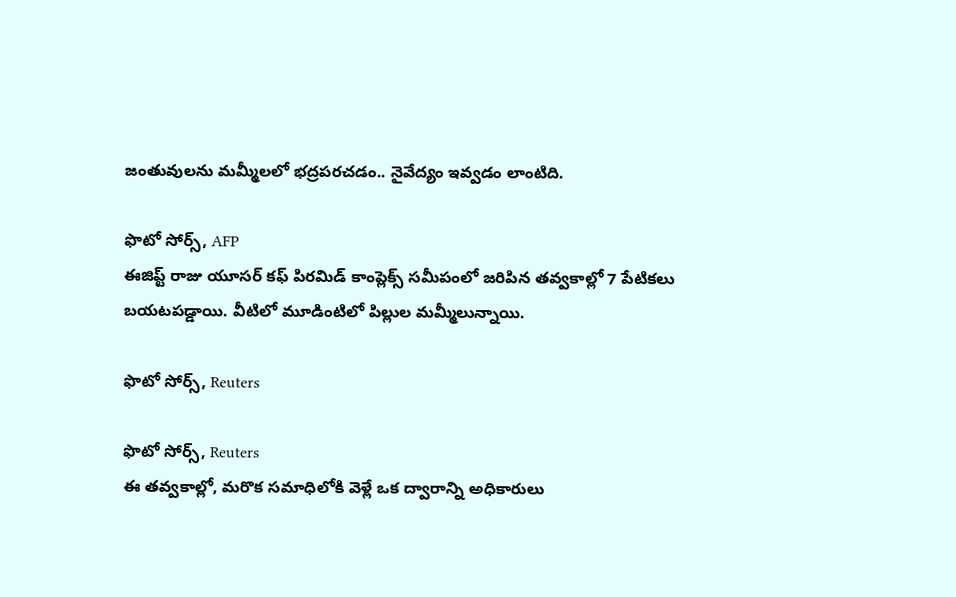జంతువులను మమ్మీలలో భద్రపరచడం.. నైవేద్యం ఇవ్వడం లాంటిది.

ఫొటో సోర్స్, AFP
ఈజిప్ట్ రాజు యూసర్ కఫ్ పిరమిడ్ కాంప్లెక్స్ సమీపంలో జరిపిన తవ్వకాల్లో 7 పేటికలు బయటపడ్డాయి. వీటిలో మూడింటిలో పిల్లుల మమ్మీలున్నాయి.

ఫొటో సోర్స్, Reuters

ఫొటో సోర్స్, Reuters
ఈ తవ్వకాల్లో, మరొక సమాధిలోకి వెళ్లే ఒక ద్వారాన్ని అధికారులు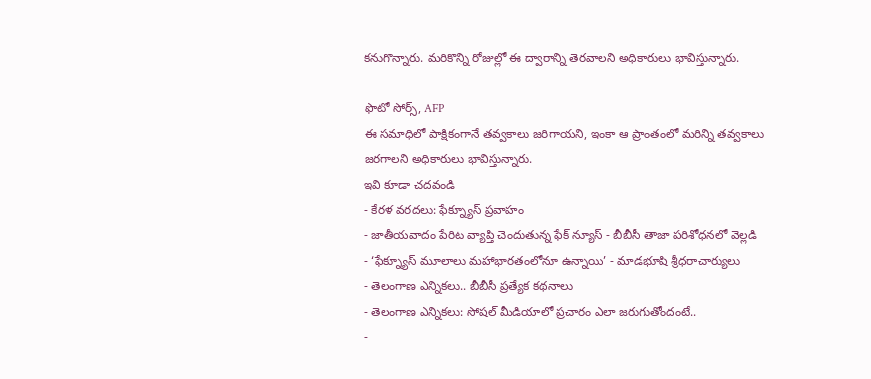కనుగొన్నారు. మరికొన్ని రోజుల్లో ఈ ద్వారాన్ని తెరవాలని అధికారులు భావిస్తున్నారు.

ఫొటో సోర్స్, AFP
ఈ సమాధిలో పాక్షికంగానే తవ్వకాలు జరిగాయని, ఇంకా ఆ ప్రాంతంలో మరిన్ని తవ్వకాలు జరగాలని అధికారులు భావిస్తున్నారు.
ఇవి కూడా చదవండి
- కేరళ వరదలు: ఫేక్న్యూస్ ప్రవాహం
- జాతీయవాదం పేరిట వ్యాప్తి చెందుతున్న ఫేక్ న్యూస్ - బీబీసీ తాజా పరిశోధనలో వెల్లడి
- ‘ఫేక్న్యూస్ మూలాలు మహాభారతంలోనూ ఉన్నాయి’ - మాడభూషి శ్రీధరాచార్యులు
- తెలంగాణ ఎన్నికలు.. బీబీసీ ప్రత్యేక కథనాలు
- తెలంగాణ ఎన్నికలు: సోషల్ మీడియాలో ప్రచారం ఎలా జరుగుతోందంటే..
-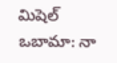మిషెల్ ఒబామా: నా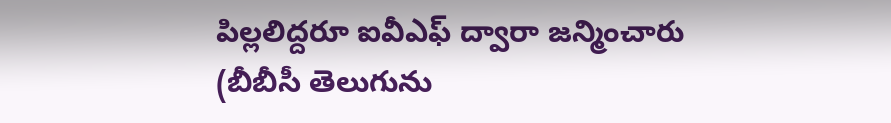పిల్లలిద్దరూ ఐవీఎఫ్ ద్వారా జన్మించారు
(బీబీసీ తెలుగును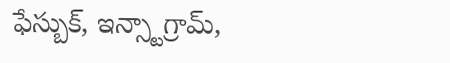ఫేస్బుక్, ఇన్స్టాగ్రామ్,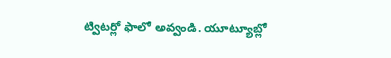ట్విటర్లో ఫాలో అవ్వండి. యూట్యూబ్లో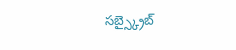సబ్స్క్రైబ్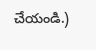చేయండి.)